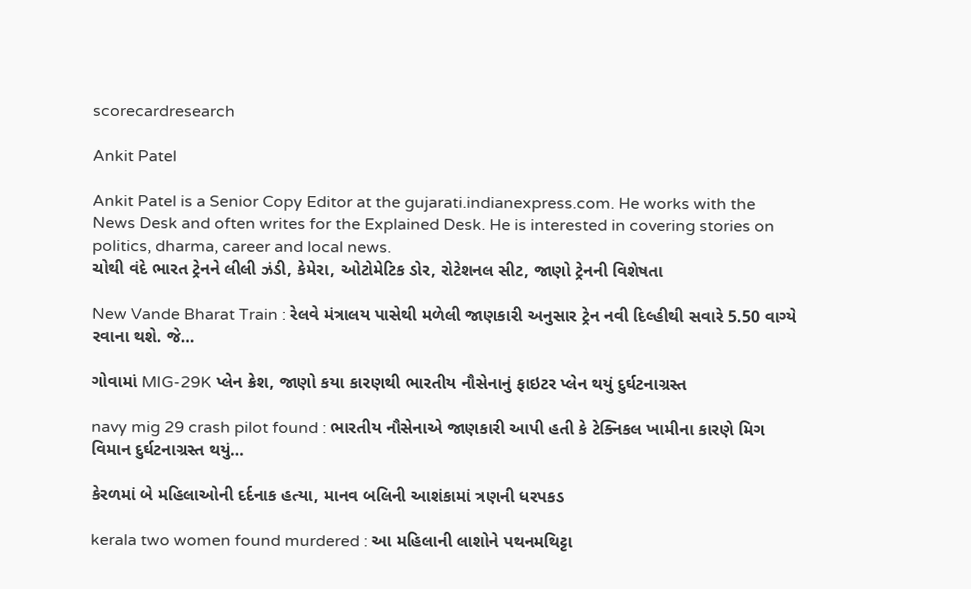scorecardresearch

Ankit Patel

Ankit Patel is a Senior Copy Editor at the gujarati.indianexpress.com. He works with the News Desk and often writes for the Explained Desk. He is interested in covering stories on politics, dharma, career and local news.
ચોથી વંદે ભારત ટ્રેનને લીલી ઝંડી, કેમેરા, ઓટોમેટિક ડોર, રોટેશનલ સીટ, જાણો ટ્રેનની વિશેષતા

New Vande Bharat Train : રેલવે મંત્રાલય પાસેથી મળેલી જાણકારી અનુસાર ટ્રેન નવી દિલ્હીથી સવારે 5.50 વાગ્યે રવાના થશે. જે…

ગોવામાં MIG-29K પ્લેન ક્રેશ, જાણો કયા કારણથી ભારતીય નૌસેનાનું ફાઇટર પ્લેન થયું દુર્ઘટનાગ્રસ્ત

navy mig 29 crash pilot found : ભારતીય નૌસેનાએ જાણકારી આપી હતી કે ટેક્નિકલ ખામીના કારણે મિગ વિમાન દુર્ઘટનાગ્રસ્ત થયું…

કેરળમાં બે મહિલાઓની દર્દનાક હત્યા, માનવ બલિની આશંકામાં ત્રણની ધરપકડ

kerala two women found murdered : આ મહિલાની લાશોને પથનમથિટ્ટા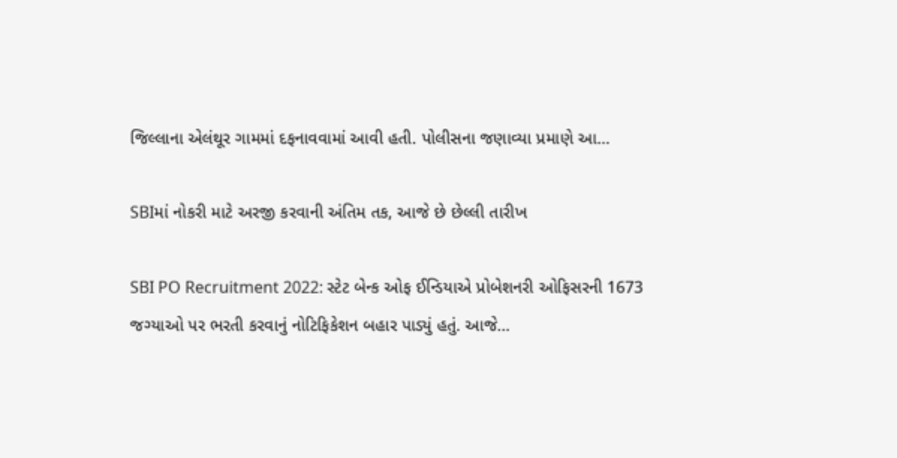જિલ્લાના એલંથૂર ગામમાં દફનાવવામાં આવી હતી. પોલીસના જણાવ્યા પ્રમાણે આ…

SBIમાં નોકરી માટે અરજી કરવાની અંતિમ તક, આજે છે છેલ્લી તારીખ

SBI PO Recruitment 2022: સ્ટેટ બેન્ક ઓફ ઈન્ડિયાએ પ્રોબેશનરી ઓફિસરની 1673 જગ્યાઓ પર ભરતી કરવાનું નોટિફિકેશન બહાર પાડ્યું હતું. આજે…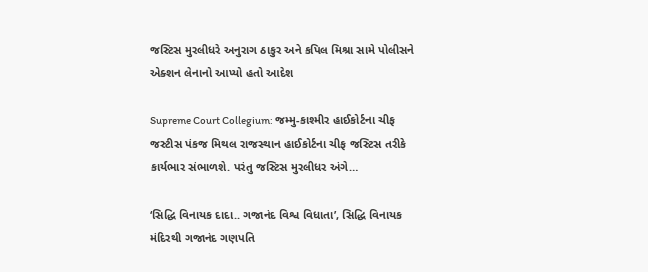જસ્ટિસ મુરલીધરે અનુરાગ ઠાકુર અને કપિલ મિશ્રા સામે પોલીસને એક્શન લેનાનો આપ્યો હતો આદેશ

Supreme Court Collegium: જમ્મુ-કાશ્મીર હાઈકોર્ટના ચીફ જસ્ટીસ પંકજ મિથલ રાજસ્થાન હાઈકોર્ટના ચીફ જસ્ટિસ તરીકે કાર્યભાર સંભાળશે. પરંતુ જસ્ટિસ મુરલીધર અંગે…

‘સિદ્ધિ વિનાયક દાદા.. ગજાનંદ વિશ્વ વિધાતા’, સિદ્ધિ વિનાયક મંદિરથી ગજાનંદ ગણપતિ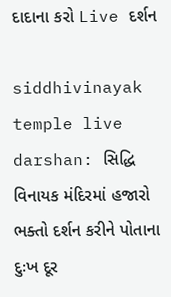દાદાના કરો Live દર્શન

siddhivinayak temple live darshan: સિદ્ધિ વિનાયક મંદિરમાં હજારો ભક્તો દર્શન કરીને પોતાના દુઃખ દૂર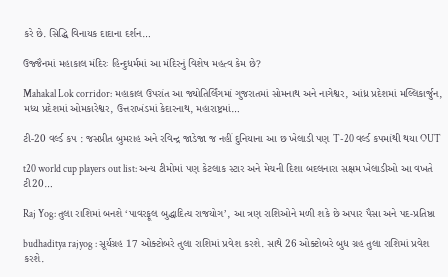કરે છે. સિદ્ધિ વિનાયક દાદાના દર્શન…

ઉજ્જૈનમાં મહાકાલ મંદિરઃ હિન્દુધર્મમાં આ મંદિરનું વિશેષ મહત્વ કેમ છે?

Mahakal Lok corridor: મહાકાલ ઉપરાંત આ જ્યોતિર્લિંગમાં ગુજરાતમાં સોમનાથ અને નાગેશ્વર, આંધ્ર પ્રદેશમાં મલ્લિકાર્જુન, મધ્ય પ્રદેશમાં ઓમકારેશ્વર, ઉત્તરાખંડમાં કેદારનાથ, મહારાષ્ટ્રમાં…

ટી-20 વર્લ્ડ કપ : જસપ્રીત બુમરાહ અને રવિન્દ્ર જાડેજા જ નહીં દુનિયાના આ છ ખેલાડી પણ T-20 વર્લ્ડ કપમાંથી થયા OUT

t20 world cup players out list: અન્ય ટીમોમાં પણ કેટલાક સ્ટાર અને મેચની દિશા બદલનારા સક્ષમ ખેલાડીઓ આ વખતે ટી20…

Raj Yog: તુલા રાશિમાં બનશે ‘પાવરફૂલ બુદ્ધાદિત્ય રાજયોગ’, આ ત્રણ રાશિઓને મળી શકે છે અપાર પૈસા અને પદ-પ્રતિષ્ઠા

budhaditya rajyog : સૂર્યગ્રહ 17 ઓક્ટોબરે તુલા રાશિમાં પ્રવેશ કરશે. સાથે 26 ઓક્ટોબરે બુધ ગ્રહ તુલા રાશિમાં પ્રવેશ કરશે.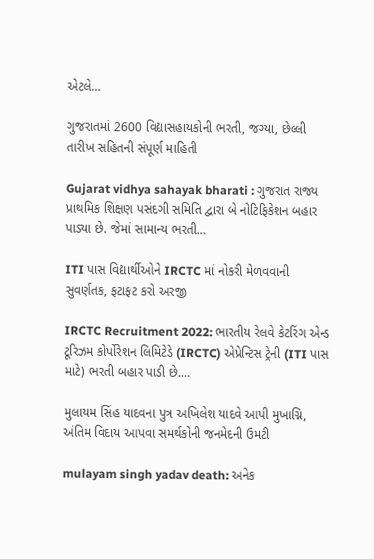એટલે…

ગુજરાતમાં 2600 વિદ્યાસહાયકોની ભરતી, જગ્યા, છેલ્લી તારીખ સહિતની સંપૂર્ણ માહિતી

Gujarat vidhya sahayak bharati : ગુજરાત રાજ્ય પ્રાથમિક શિક્ષણ પસંદગી સમિતિ દ્વારા બે નોટિફિકેશન બહાર પાડ્યા છે. જેમાં સામાન્ય ભરતી…

ITI પાસ વિદ્યાર્થીઓને IRCTC માં નોકરી મેળવવાની સુવર્ણતક, ફટાફટ કરો અરજી

IRCTC Recruitment 2022: ભારતીય રેલવે કેટરિંગ એન્ડ ટૂરિઝમ કોર્પોરેશન લિમિટેડે (IRCTC) એપ્રેન્ટિસ ટ્રેની (ITI પાસ માટે) ભરતી બહાર પાડી છે.…

મુલાયમ સિંહ યાદવના પુત્ર અખિલેશ યાદવે આપી મુખાગ્નિ, અંતિમ વિદાય આપવા સમર્થકોની જનમેદની ઉમટી

mulayam singh yadav death: અનેક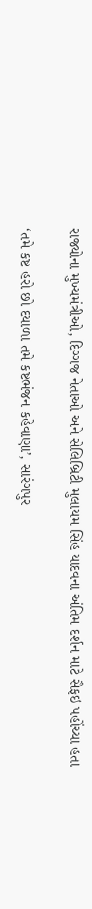રાજ્યોના મુખ્યમંત્રીઓ, દિગ્ગજ નેતાઓ અને સેલિબ્રિટી મુલાયમ સિંહ યાદવના અંતિમ દર્શન માટે સૈફઇ પહોંચ્યા હતા

‘તમે કષ્ટ હરો છો દયાળા તમે કષ્ટભંજન કહેવાણા’, સારંગપુર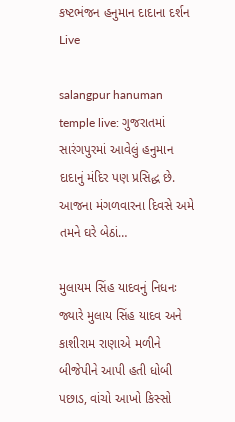કષ્ટભંજન હનુમાન દાદાના દર્શન Live

salangpur hanuman temple live: ગુજરાતમાં સારંગપુરમાં આવેલું હનુમાન દાદાનું મંદિર પણ પ્રસિદ્ધ છે. આજના મંગળવારના દિવસે અમે તમને ઘરે બેઠાં…

મુલાયમ સિંહ યાદવનું નિધનઃ જ્યારે મુલાય સિંહ યાદવ અને કાશીરામ રાણાએ મળીને બીજેપીને આપી હતી ધોબી પછાડ, વાંચો આખો કિસ્સો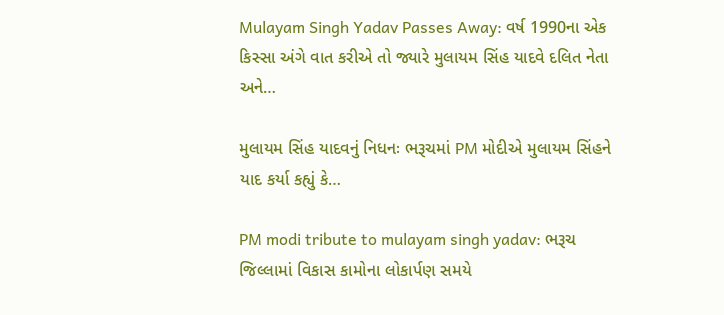Mulayam Singh Yadav Passes Away: વર્ષ 1990ના એક કિસ્સા અંગે વાત કરીએ તો જ્યારે મુલાયમ સિંહ યાદવે દલિત નેતા અને…

મુલાયમ સિંહ યાદવનું નિધનઃ ભરૂચમાં PM મોદીએ મુલાયમ સિંહને યાદ કર્યા કહ્યું કે…

PM modi tribute to mulayam singh yadav: ભરૂચ જિલ્લામાં વિકાસ કામોના લોકાર્પણ સમયે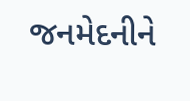જનમેદનીને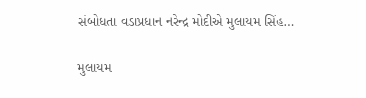સંબોધતા વડાપ્રધાન નરેન્દ્ર મોદીએ મુલાયમ સિંહ…

મુલાયમ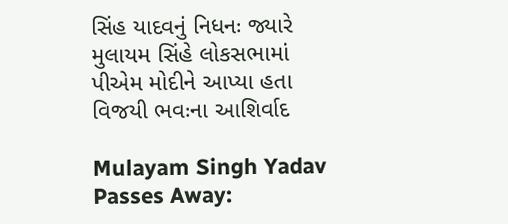સિંહ યાદવનું નિધનઃ જ્યારે મુલાયમ સિંહે લોકસભામાં પીએમ મોદીને આપ્યા હતા વિજયી ભવઃના આશિર્વાદ

Mulayam Singh Yadav Passes Away: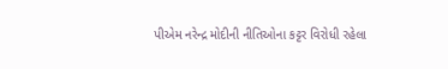પીએમ નરેન્દ્ર મોદીની નીતિઓના કટ્ટર વિરોધી રહેલા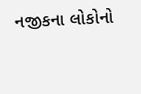નજીકના લોકોનો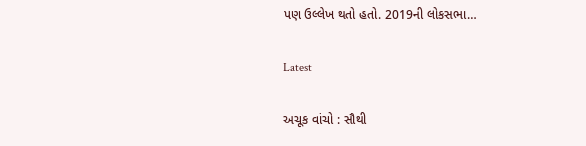પણ ઉલ્લેખ થતો હતો. 2019ની લોકસભા…

Latest

અચૂક વાંચો : સૌથી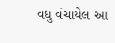વધુ વંચાયેલ આ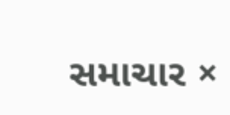સમાચાર ×